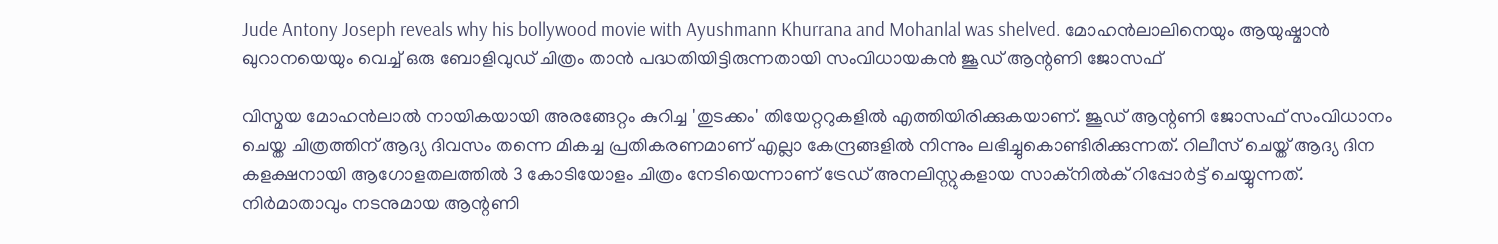Jude Antony Joseph reveals why his bollywood movie with Ayushmann Khurrana and Mohanlal was shelved. മോഹൻലാലിനെയും ആയുഷ്മാൻ ഖുറാനയെയും വെച്ച് ഒരു ബോളിവുഡ് ചിത്രം താൻ പദ്ധതിയിട്ടിരുന്നതായി സംവിധായകൻ ജൂഡ് ആന്റണി ജോസഫ്

വിസ്മയ മോഹൻലാൽ നായികയായി അരങ്ങേറ്റം കുറിച്ച 'തുടക്കം' തിയേറ്ററുകളിൽ എത്തിയിരിക്കുകയാണ്. ജൂഡ് ആന്റണി ജോസഫ് സംവിധാനം ചെയ്ത ചിത്രത്തിന് ആദ്യ ദിവസം തന്നെ മികച്ച പ്രതികരണമാണ് എല്ലാ കേന്ദ്രങ്ങളിൽ നിന്നും ലഭിച്ചുകൊണ്ടിരിക്കുന്നത്. റിലീസ് ചെയ്ത് ആദ്യ ദിന കളക്ഷനായി ആഗോളതലത്തിൽ 3 കോടിയോളം ചിത്രം നേടിയെന്നാണ് ട്രേഡ് അനലിസ്റ്റുകളായ സാക്നിൽക് റിപ്പോർട്ട് ചെയ്യുന്നത്. നിർമാതാവും നടനുമായ ആന്റണി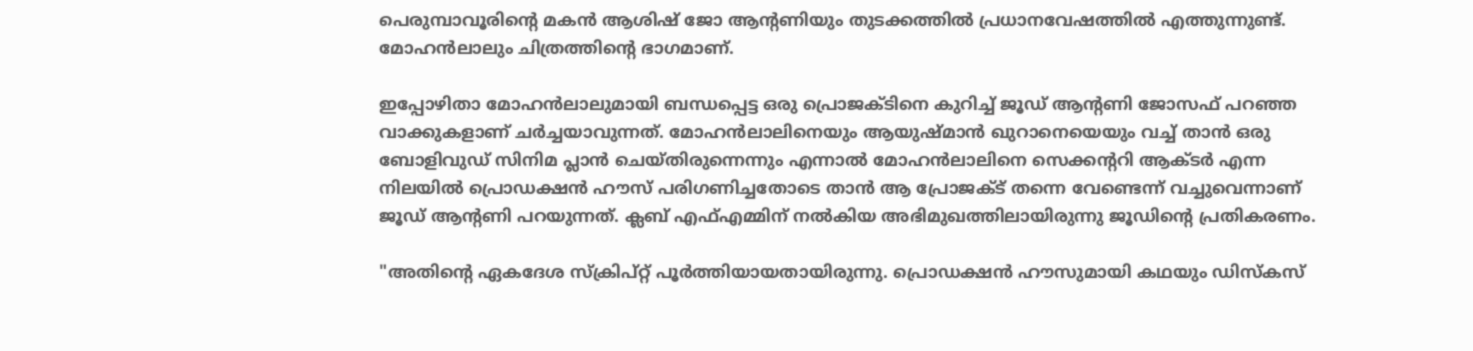പെരുമ്പാവൂരിന്റെ മകൻ ആശിഷ് ജോ ആന്റണിയും തുടക്കത്തിൽ പ്രധാനവേഷത്തിൽ എത്തുന്നുണ്ട്. മോഹൻലാലും ചിത്രത്തിന്റെ ഭാഗമാണ്.

ഇപ്പോഴിതാ മോഹൻലാലുമായി ബന്ധപ്പെട്ട ഒരു പ്രൊജക്ടിനെ കുറിച്ച് ജൂഡ് ആന്റണി ജോസഫ് പറഞ്ഞ വാക്കുകളാണ് ചർച്ചയാവുന്നത്. മോഹൻലാലിനെയും ആയുഷ്മാൻ ഖുറാനെയെയും വച്ച് താൻ ഒരു ബോളിവുഡ് സിനിമ പ്ലാൻ ചെയ്തിരുന്നെന്നും എന്നാൽ മോഹൻലാലിനെ സെക്കന്ററി ആക്ടർ എന്ന നിലയിൽ പ്രൊഡക്ഷൻ ഹൗസ് പരിഗണിച്ചതോടെ താൻ ആ പ്രോജക്ട് തന്നെ വേണ്ടെന്ന് വച്ചുവെന്നാണ് ജൂഡ് ആന്റണി പറയുന്നത്. ക്ലബ് എഫ്എമ്മിന് നൽകിയ അഭിമുഖത്തിലായിരുന്നു ജൂഡിന്റെ പ്രതികരണം.

"അതിന്റെ ഏകദേശ സ്‌ക്രിപ്റ്റ് പൂർത്തിയായതായിരുന്നു. പ്രൊഡക്ഷന്‍ ഹൗസുമായി കഥയും ഡിസ്‌കസ്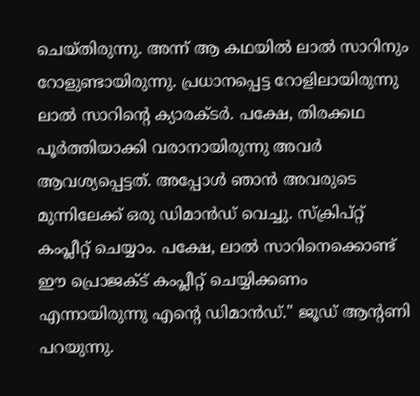ചെയ്തിരുന്നു. അന്ന് ആ കഥയില്‍ ലാല്‍ സാറിനും റോളുണ്ടായിരുന്നു. പ്രധാനപ്പെട്ട റോളിലായിരുന്നു ലാല്‍ സാറിന്റെ ക്യാരക്ടര്‍. പക്ഷേ, തിരക്കഥ പൂർത്തിയാക്കി വരാനായിരുന്നു അവര്‍ ആവശ്യപ്പെട്ടത്. അപ്പോള്‍ ഞാന്‍ അവരുടെ മുന്നിലേക്ക് ഒരു ഡിമാന്‍ഡ് വെച്ചു. സ്‌ക്രിപ്റ്റ് കംപ്ലീറ്റ് ചെയ്യാം. പക്ഷേ, ലാല്‍ സാറിനെക്കൊണ്ട് ഈ പ്രൊജക്ട് കംപ്ലീറ്റ് ചെയ്യിക്കണം എന്നായിരുന്നു എന്റെ ഡിമാന്‍ഡ്." ജൂഡ് ആന്റണി പറയുന്നു.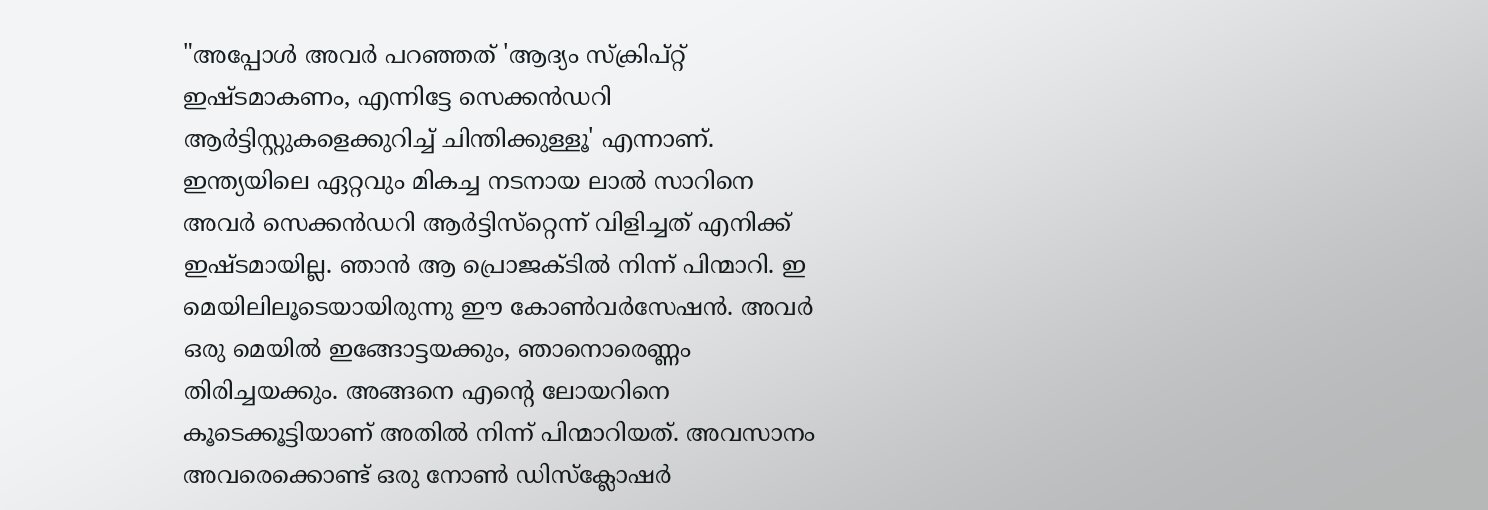"അപ്പോള്‍ അവര്‍ പറഞ്ഞത് 'ആദ്യം സ്‌ക്രിപ്റ്റ് ഇഷ്ടമാകണം, എന്നിട്ടേ സെക്കന്‍ഡറി ആര്‍ട്ടിസ്റ്റുകളെക്കുറിച്ച് ചിന്തിക്കുള്ളൂ' എന്നാണ്. ഇന്ത്യയിലെ ഏറ്റവും മികച്ച നടനായ ലാല്‍ സാറിനെ അവര്‍ സെക്കന്‍ഡറി ആര്‍ട്ടിസ്‌റ്റെന്ന് വിളിച്ചത് എനിക്ക് ഇഷ്ടമായില്ല. ഞാന്‍ ആ പ്രൊജക്ടില്‍ നിന്ന് പിന്മാറി. ഇ മെയിലിലൂടെയായിരുന്നു ഈ കോണ്‍വര്‍സേഷന്‍. അവര്‍ ഒരു മെയില്‍ ഇങ്ങോട്ടയക്കും, ഞാനൊരെണ്ണം തിരിച്ചയക്കും. അങ്ങനെ എന്റെ ലോയറിനെ കൂടെക്കൂട്ടിയാണ് അതില്‍ നിന്ന് പിന്മാറിയത്. അവസാനം അവരെക്കൊണ്ട് ഒരു നോണ്‍ ഡിസ്‌ക്ലോഷര്‍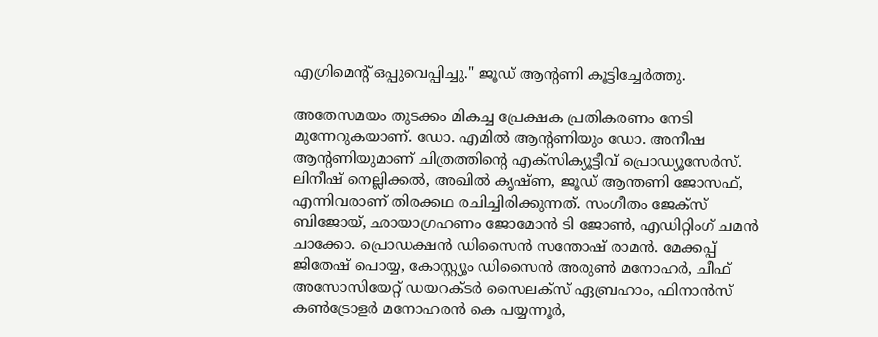എഗ്രിമെന്റ് ഒപ്പുവെപ്പിച്ചു." ജൂഡ് ആന്റണി കൂട്ടിച്ചേർത്തു.

അതേസമയം തുടക്കം മികച്ച പ്രേക്ഷക പ്രതികരണം നേടി മുന്നേറുകയാണ്. ഡോ. എമിൽ ആന്റണിയും ഡോ. അനീഷ ആന്റണിയുമാണ് ചിത്രത്തിന്റെ എക്സിക്യൂട്ടീവ് പ്രൊഡ്യൂസേർസ്. ലിനീഷ് നെല്ലിക്കൽ, അഖിൽ കൃഷ്‍ണ, ജൂഡ് ആന്തണി ജോസഫ്, എന്നിവരാണ് തിരക്കഥ രചിച്ചിരിക്കുന്നത്. സംഗീതം ജേക്സ് ബിജോയ്‍, ഛായാഗ്രഹണം ജോമോൻ ടി ജോൺ, എഡിറ്റിംഗ് ചമൻ ചാക്കോ. പ്രൊഡക്ഷൻ ഡിസൈൻ സന്തോഷ് രാമൻ. മേക്കപ്പ് ജിതേഷ് പൊയ്യ, കോസ്റ്റ്യൂം ഡിസൈൻ അരുൺ മനോഹർ, ചീഫ് അസോസിയേറ്റ് ഡയറക്ടർ സൈലക്സ് ഏബ്രഹാം, ഫിനാൻസ് കൺട്രോളർ മനോഹരൻ കെ പയ്യന്നൂർ,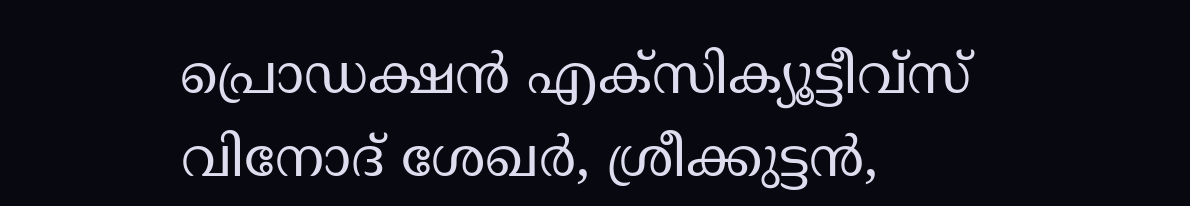പ്രൊഡക്ഷൻ എക്സിക്യൂട്ടീവ്സ് വിനോദ് ശേഖർ, ശ്രീക്കുട്ടൻ,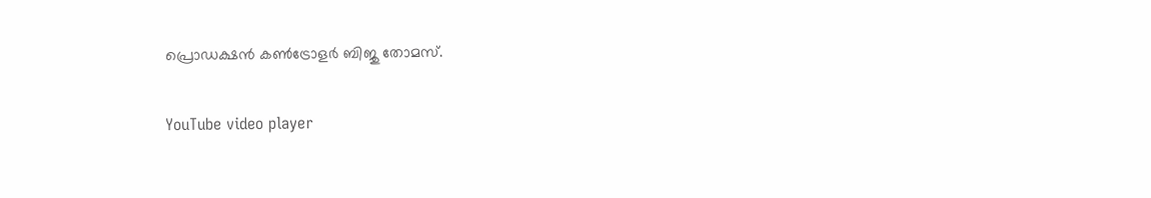പ്രൊഡക്ഷൻ കൺട്രോളർ ബിജു തോമസ്.

YouTube video player